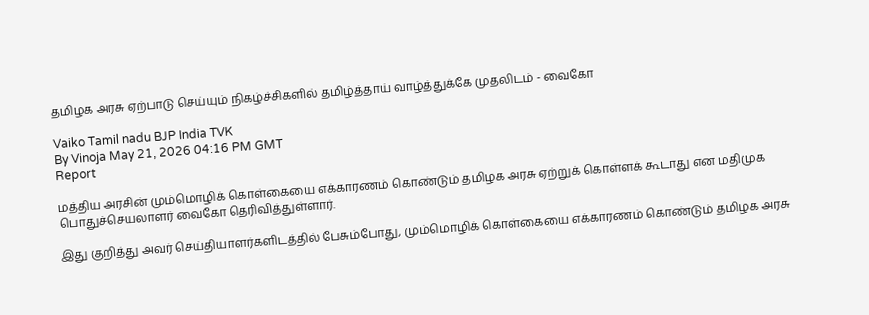தமிழக அரசு ஏற்பாடு செய்யும் நிகழ்ச்சிகளில் தமிழ்த்தாய் வாழ்த்துக்கே முதலிடம் - வைகோ

Vaiko Tamil nadu BJP India TVK
By Vinoja May 21, 2026 04:16 PM GMT
Report

மத்திய அரசின் மும்மொழிக் கொள்கையை எக்காரணம் கொண்டும் தமிழக அரசு ஏற்றுக் கொள்ளக் கூடாது என மதிமுக பொதுச்செயலாளர் வைகோ தெரிவித்துள்ளார்.

இது குறித்து அவர் செய்தியாளர்களிடத்தில் பேசும்போது, மும்மொழிக் கொள்கையை எக்காரணம் கொண்டும் தமிழக அரசு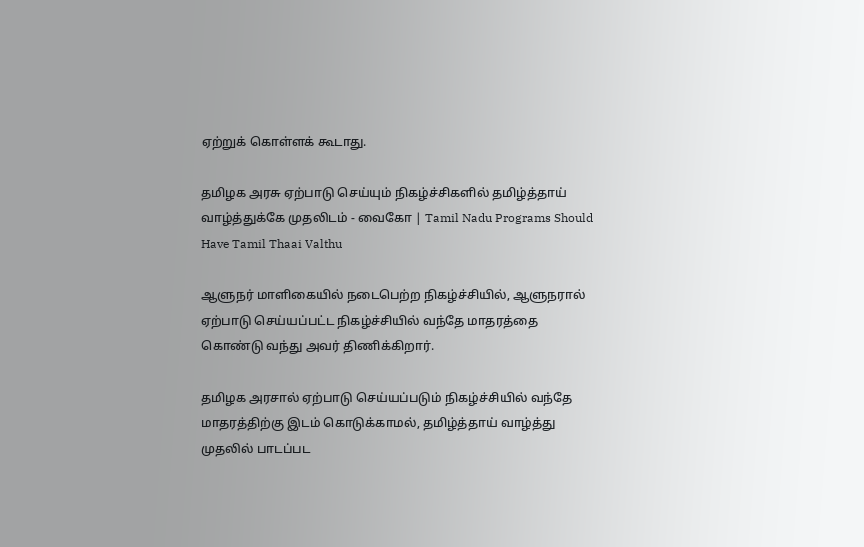ஏற்றுக் கொள்ளக் கூடாது.

தமிழக அரசு ஏற்பாடு செய்யும் நிகழ்ச்சிகளில் தமிழ்த்தாய் வாழ்த்துக்கே முதலிடம் - வைகோ | Tamil Nadu Programs Should Have Tamil Thaai Valthu

ஆளுநர் மாளிகையில் நடைபெற்ற நிகழ்ச்சியில், ஆளுநரால் ஏற்பாடு செய்யப்பட்ட நிகழ்ச்சியில் வந்தே மாதரத்தை கொண்டு வந்து அவர் திணிக்கிறார்.

தமிழக அரசால் ஏற்பாடு செய்யப்படும் நிகழ்ச்சியில் வந்தே மாதரத்திற்கு இடம் கொடுக்காமல், தமிழ்த்தாய் வாழ்த்து முதலில் பாடப்பட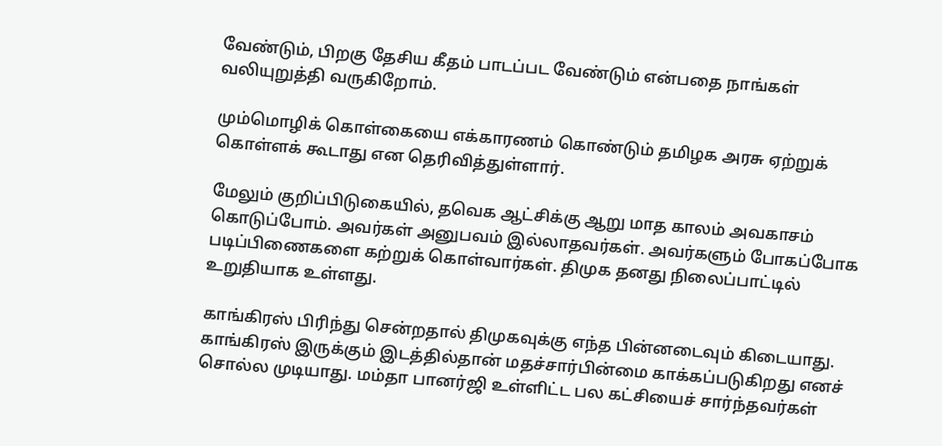வேண்டும், பிறகு தேசிய கீதம் பாடப்பட வேண்டும் என்பதை நாங்கள் வலியுறுத்தி வருகிறோம்.

மும்மொழிக் கொள்கையை எக்காரணம் கொண்டும் தமிழக அரசு ஏற்றுக் கொள்ளக் கூடாது என தெரிவித்துள்ளார்.

மேலும் குறிப்பிடுகையில், தவெக ஆட்சிக்கு ஆறு மாத காலம் அவகாசம் கொடுப்போம். அவர்கள் அனுபவம் இல்லாதவர்கள். அவர்களும் போகப்போக படிப்பிணைகளை கற்றுக் கொள்வார்கள். திமுக தனது நிலைப்பாட்டில் உறுதியாக உள்ளது.

காங்கிரஸ் பிரிந்து சென்றதால் திமுகவுக்கு எந்த பின்னடைவும் கிடையாது. காங்கிரஸ் இருக்கும் இடத்தில்தான் மதச்சார்பின்மை காக்கப்படுகிறது எனச் சொல்ல முடியாது. மம்தா பானர்ஜி உள்ளிட்ட பல கட்சியைச் சார்ந்தவர்கள்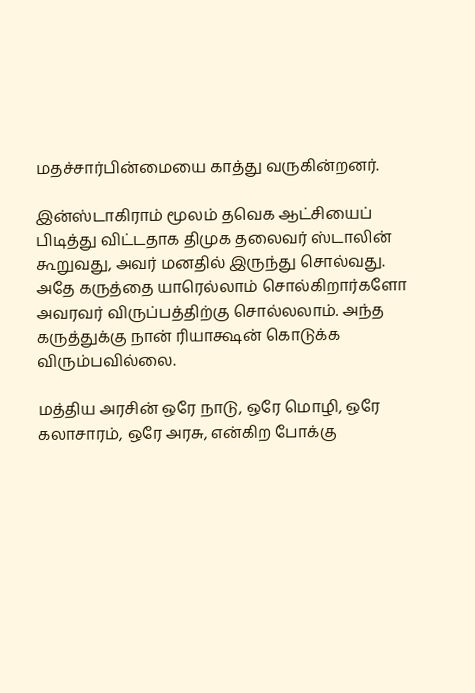மதச்சார்பின்மையை காத்து வருகின்றனர்.

இன்ஸ்டாகிராம் மூலம் தவெக ஆட்சியைப் பிடித்து விட்டதாக திமுக தலைவர் ஸ்டாலின் கூறுவது, அவர் மனதில் இருந்து சொல்வது. அதே கருத்தை யாரெல்லாம் சொல்கிறார்களோ அவரவர் விருப்பத்திற்கு சொல்லலாம். அந்த கருத்துக்கு நான் ரியாக்ஷன் கொடுக்க விரும்பவில்லை.

மத்திய அரசின் ஒரே நாடு, ஒரே மொழி, ஒரே கலாசாரம், ஒரே அரசு, என்கிற போக்கு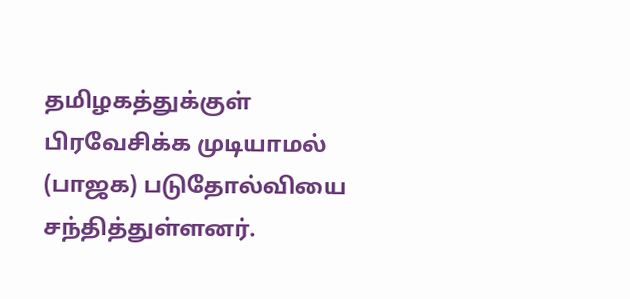தமிழகத்துக்குள் பிரவேசிக்க முடியாமல் (பாஜக) படுதோல்வியை சந்தித்துள்ளனர்.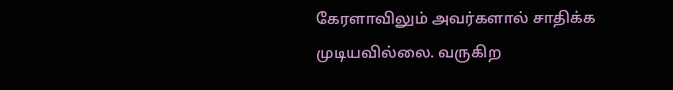கேரளாவிலும் அவர்களால் சாதிக்க முடியவில்லை. வருகிற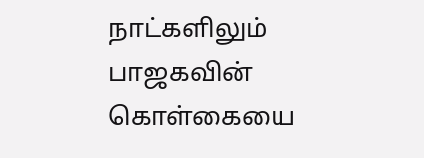நாட்களிலும் பாஜகவின் கொள்கையை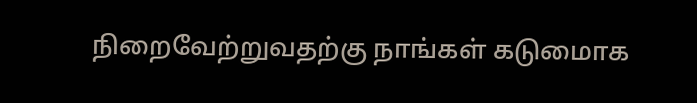நிறைவேற்றுவதற்கு நாங்கள் கடுமைாக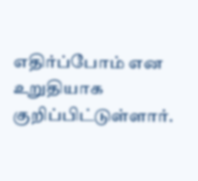எதிர்ப்போம் என உறுதியாக குறிப்பிட்டுள்ளார்.